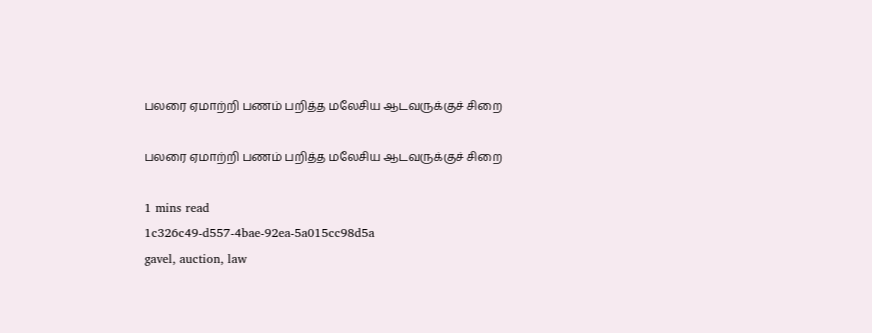பலரை ஏமாற்றி பணம் பறித்த மலேசிய ஆடவருக்குச் சிறை

பலரை ஏமாற்றி பணம் பறித்த மலேசிய ஆடவருக்குச் சிறை

1 mins read
1c326c49-d557-4bae-92ea-5a015cc98d5a
gavel, auction, law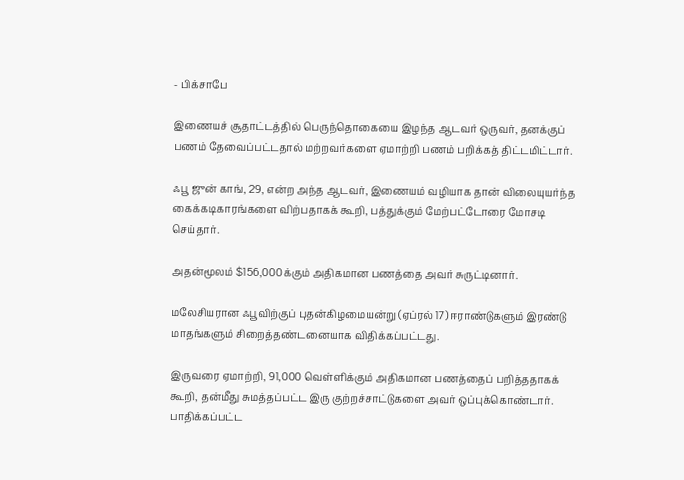- பிக்சாபே

இணையச் சூதாட்டத்தில் பெருந்தொகையை இழந்த ஆடவர் ஒருவர், தனக்குப் பணம் தேவைப்பட்டதால் மற்றவர்களை ஏமாற்றி பணம் பறிக்கத் திட்டமிட்டார்.

ஃபூ ஜுன் காங், 29, என்ற அந்த ஆடவர், இணையம் வழியாக தான் விலையுயர்ந்த கைக்கடிகாரங்களை விற்பதாகக் கூறி, பத்துக்கும் மேற்பட்டோரை மோசடி செய்தார்.

அதன்மூலம் $156,000க்கும் அதிகமான பணத்தை அவர் சுருட்டினார்.

மலேசியரான ஃபூவிற்குப் புதன்கிழமையன்று (ஏப்ரல் 17) ஈராண்டுகளும் இரண்டு மாதங்களும் சிறைத்தண்டனையாக விதிக்கப்பட்டது.

இருவரை ஏமாற்றி, 91,000 வெள்ளிக்கும் அதிகமான பணத்தைப் பறித்ததாகக் கூறி, தன்மீது சுமத்தப்பட்ட இரு குற்றச்சாட்டுகளை அவர் ஒப்புக்கொண்டார். பாதிக்கப்பட்ட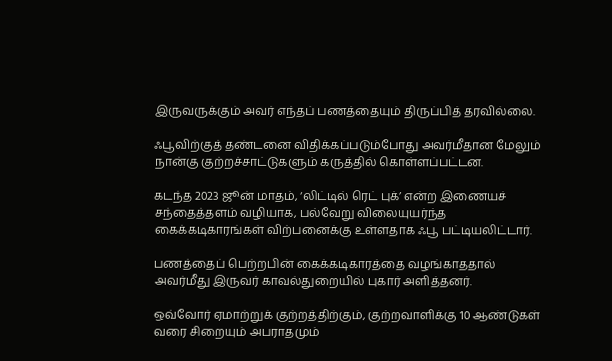இருவருக்கும் அவர் எந்தப் பணத்தையும் திருப்பித் தரவில்லை.

ஃபூவிற்குத் தண்டனை விதிக்கப்படும்போது அவர்மீதான மேலும் நான்கு குற்றச்சாட்டுகளும் கருத்தில் கொள்ளப்பட்டன.

கடந்த 2023 ஜூன் மாதம், ‘லிட்டில் ரெட் புக்’ என்ற இணையச் சந்தைத்தளம் வழியாக, பல்வேறு விலையுயர்ந்த கைக்கடிகாரங்கள் விற்பனைக்கு உள்ளதாக ஃபூ பட்டியலிட்டார்.

பணத்தைப் பெற்றபின் கைக்கடிகாரத்தை வழங்காததால் அவர்மீது இருவர் காவல்துறையில் புகார் அளித்தனர்.

ஒவ்வோர் ஏமாற்றுக் குற்றத்திற்கும், குற்றவாளிக்கு 10 ஆண்டுகள் வரை சிறையும் அபராதமும்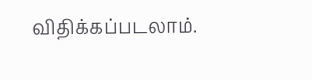விதிக்கப்படலாம்.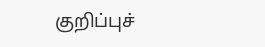குறிப்புச்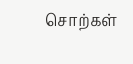சொற்கள்